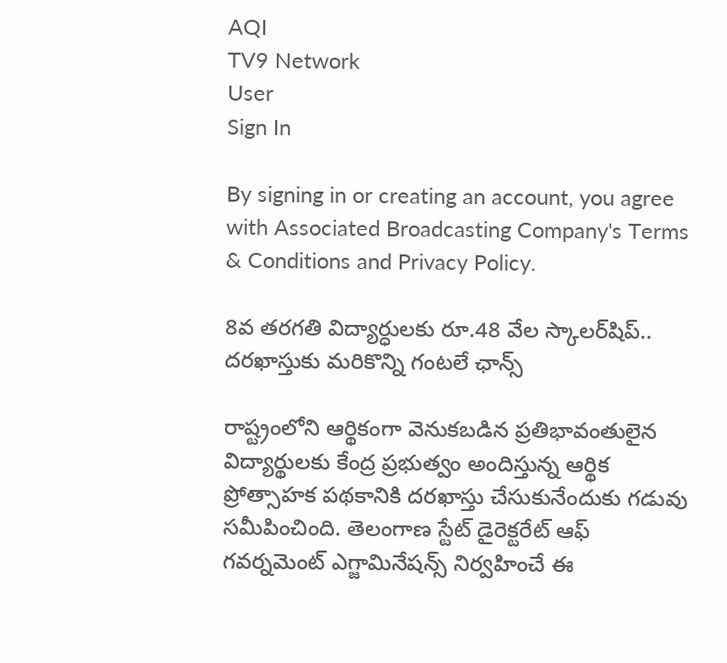AQI
TV9 Network
User
Sign In

By signing in or creating an account, you agree with Associated Broadcasting Company's Terms & Conditions and Privacy Policy.

8వ తరగతి విద్యార్ధులకు రూ.48 వేల స్కాలర్‌షిప్‌.. దరఖాస్తుకు మరికొన్ని గంటలే ఛాన్స్

రాష్ట్రంలోని ఆర్థికంగా వెనుకబడిన ప్రతిభావంతులైన విద్యార్థులకు కేంద్ర ప్రభుత్వం అందిస్తున్న ఆర్థిక ప్రోత్సాహక పథకానికి దరఖాస్తు చేసుకునేందుకు గడువు సమీపించింది. తెలంగాణ స్టేట్ డైరెక్టరేట్ ఆఫ్ గవర్నమెంట్ ఎగ్జామినేషన్స్ నిర్వహించే ఈ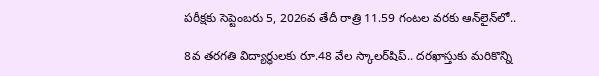పరీక్షకు సెప్టెంబరు 5, 2026వ తేదీ రాత్రి 11.59 గంటల వరకు ఆన్‌లైన్‌లో..

8వ తరగతి విద్యార్ధులకు రూ.48 వేల స్కాలర్‌షిప్‌.. దరఖాస్తుకు మరికొన్ని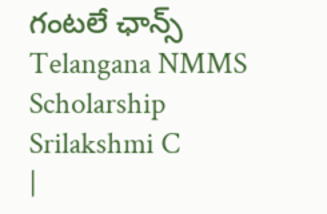గంటలే ఛాన్స్
Telangana NMMS Scholarship
Srilakshmi C
|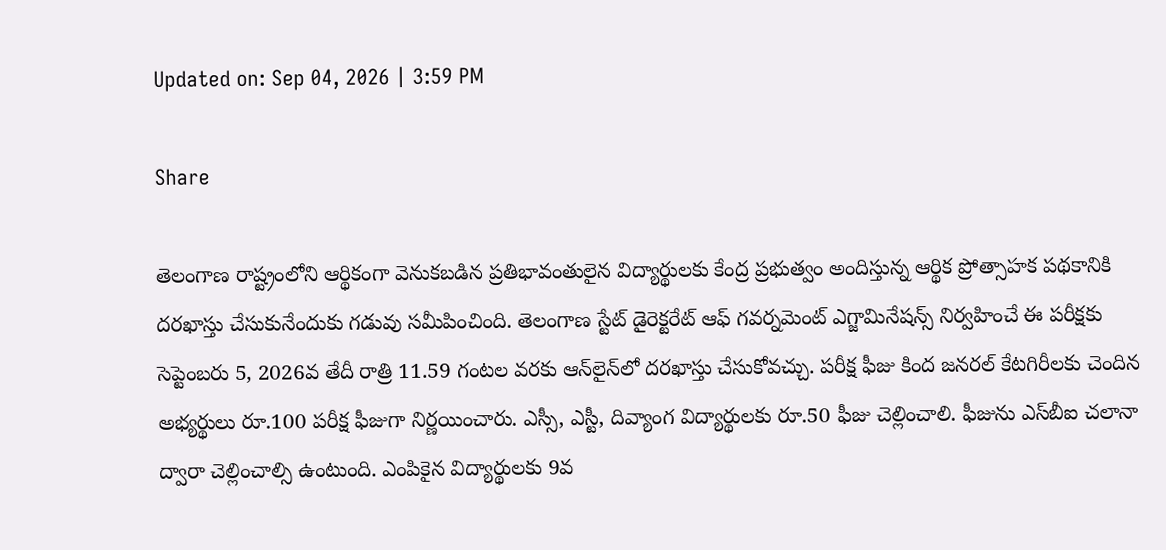Updated on: Sep 04, 2026 | 3:59 PM

Share

తెలంగాణ రాష్ట్రంలోని ఆర్థికంగా వెనుకబడిన ప్రతిభావంతులైన విద్యార్థులకు కేంద్ర ప్రభుత్వం అందిస్తున్న ఆర్థిక ప్రోత్సాహక పథకానికి దరఖాస్తు చేసుకునేందుకు గడువు సమీపించింది. తెలంగాణ స్టేట్ డైరెక్టరేట్ ఆఫ్ గవర్నమెంట్ ఎగ్జామినేషన్స్ నిర్వహించే ఈ పరీక్షకు సెప్టెంబరు 5, 2026వ తేదీ రాత్రి 11.59 గంటల వరకు ఆన్‌లైన్‌లో దరఖాస్తు చేసుకోవచ్చు. పరీక్ష ఫీజు కింద జనరల్ కేటగిరీలకు చెందిన అభ్యర్థులు రూ.100 పరీక్ష ఫీజుగా నిర్ణయించారు. ఎస్సీ, ఎస్టీ, దివ్యాంగ విద్యార్థులకు రూ.50 ఫీజు చెల్లించాలి. ఫీజును ఎస్‌బీఐ చలానా ద్వారా చెల్లించాల్సి ఉంటుంది. ఎంపికైన విద్యార్థులకు 9వ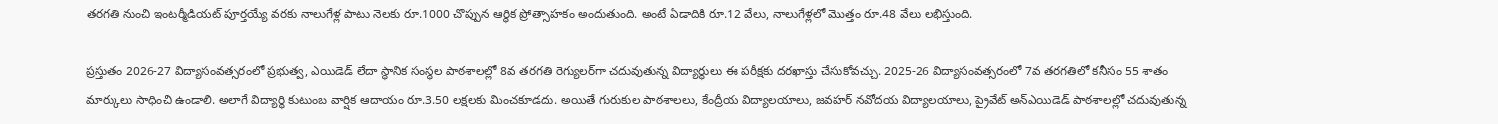తరగతి నుంచి ఇంటర్మీడియట్ పూర్తయ్యే వరకు నాలుగేళ్ల పాటు నెలకు రూ.1000 చొప్పున ఆర్థిక ప్రోత్సాహకం అందుతుంది. అంటే ఏడాదికి రూ.12 వేలు, నాలుగేళ్లలో మొత్తం రూ.48 వేలు లభిస్తుంది.

ప్రస్తుతం 2026-27 విద్యాసంవత్సరంలో ప్రభుత్వ, ఎయిడెడ్ లేదా స్థానిక సంస్థల పాఠశాలల్లో 8వ తరగతి రెగ్యులర్‌గా చదువుతున్న విద్యార్థులు ఈ పరీక్షకు దరఖాస్తు చేసుకోవచ్చు. 2025-26 విద్యాసంవత్సరంలో 7వ తరగతిలో కనీసం 55 శాతం మార్కులు సాధించి ఉండాలి. అలాగే విద్యార్థి కుటుంబ వార్షిక ఆదాయం రూ.3.50 లక్షలకు మించకూడదు. అయితే గురుకుల పాఠశాలలు, కేంద్రీయ విద్యాలయాలు, జవహర్ నవోదయ విద్యాలయాలు, ప్రైవేట్ అన్‌ఎయిడెడ్ పాఠశాలల్లో చదువుతున్న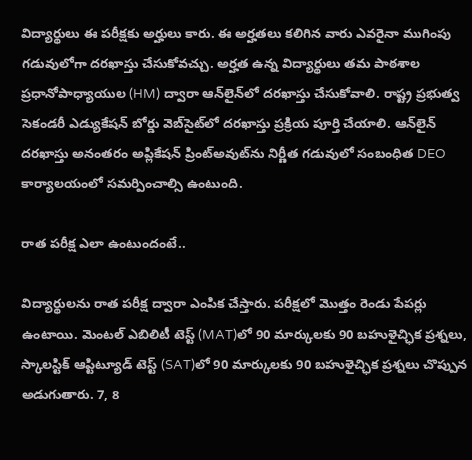విద్యార్థులు ఈ పరీక్షకు అర్హులు కారు. ఈ అర్హతలు కలిగిన వారు ఎవరైనా ముగింపు గడువులోగా దరఖాస్తు చేసుకోవచ్చు. అర్హత ఉన్న విద్యార్థులు తమ పాఠశాల ప్రధానోపాధ్యాయుల (HM) ద్వారా ఆన్‌లైన్‌లో దరఖాస్తు చేసుకోవాలి. రాష్ట్ర ప్రభుత్వ సెకండరీ ఎడ్యుకేషన్ బోర్డు వెబ్‌సైట్‌లో దరఖాస్తు ప్రక్రియ పూర్తి చేయాలి. ఆన్‌లైన్ దరఖాస్తు అనంతరం అప్లికేషన్ ప్రింట్‌అవుట్‌ను నిర్ణీత గడువులో సంబంధిత DEO కార్యాలయంలో సమర్పించాల్సి ఉంటుంది.

రాత పరీక్ష ఎలా ఉంటుందంటే..

విద్యార్థులను రాత పరీక్ష ద్వారా ఎంపిక చేస్తారు. పరీక్షలో మొత్తం రెండు పేపర్లు ఉంటాయి. మెంటల్ ఎబిలిటీ టెస్ట్ (MAT)లో 90 మార్కులకు 90 బహుళైచ్ఛిక ప్రశ్నలు, స్కాలస్టిక్ ఆప్టిట్యూడ్ టెస్ట్ (SAT)లో 90 మార్కులకు 90 బహుళైచ్ఛిక ప్రశ్నలు చొప్పున అడుగుతారు. 7, 8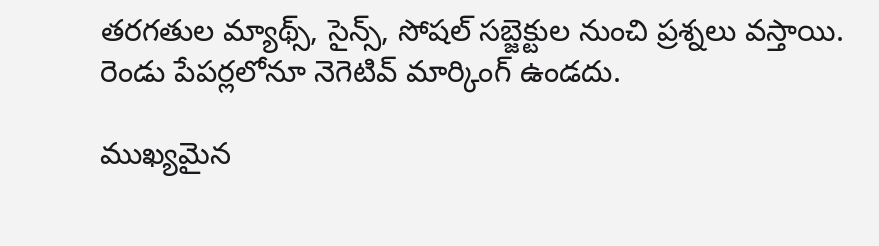తరగతుల మ్యాథ్స్, సైన్స్, సోషల్ సబ్జెక్టుల నుంచి ప్రశ్నలు వస్తాయి. రెండు పేపర్లలోనూ నెగెటివ్ మార్కింగ్ ఉండదు.

ముఖ్యమైన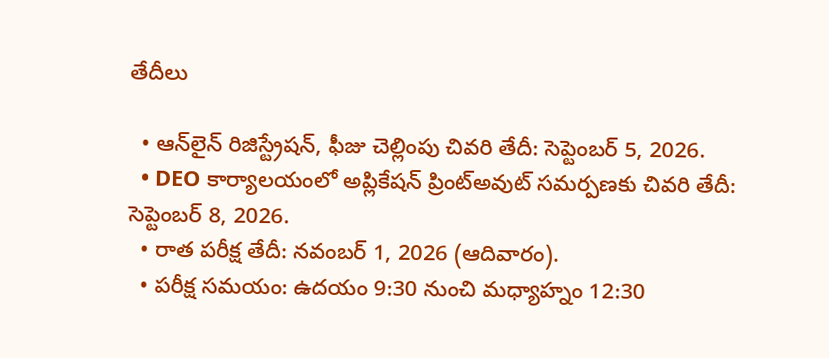తేదీలు

  • ఆన్‌లైన్ రిజిస్ట్రేషన్, ఫీజు చెల్లింపు చివరి తేదీ: సెప్టెంబర్ 5, 2026.
  • DEO కార్యాలయంలో అప్లికేషన్ ప్రింట్‌అవుట్ సమర్పణకు చివరి తేదీ: సెప్టెంబర్ 8, 2026.
  • రాత పరీక్ష తేదీ: నవంబర్ 1, 2026 (ఆదివారం).
  • పరీక్ష సమయం: ఉదయం 9:30 నుంచి మధ్యాహ్నం 12:30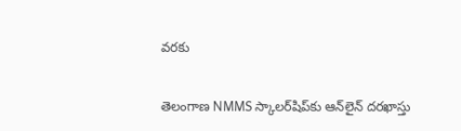వరకు

తెలంగాణ NMMS స్కాలర్‌షిప్‌కు ఆన్‌లైన్‌ దరఖాస్తు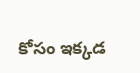కోసం ఇక్కడ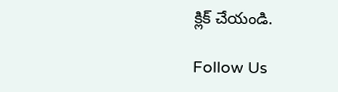క్లిక్ చేయండి.

Follow Us